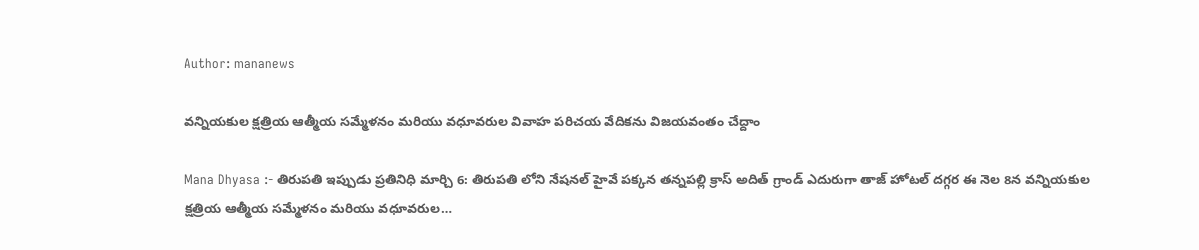Author: mananews

వన్నియకుల క్షత్రియ ఆత్మీయ సమ్మేళనం మరియు వధూవరుల వివాహ పరిచయ వేదికను విజయవంతం చేద్దాం

Mana Dhyasa :- తిరుపతి ఇప్పుడు ప్రతినిధి మార్చి 6: తిరుపతి లోని నేషనల్ హైవే పక్కన తన్నపల్లి క్రాస్ అదిత్ గ్రాండ్ ఎదురుగా తాజ్ హోటల్ దగ్గర ఈ నెల 8న వన్నియకుల క్షత్రియ ఆత్మీయ సమ్మేళనం మరియు వధూవరుల…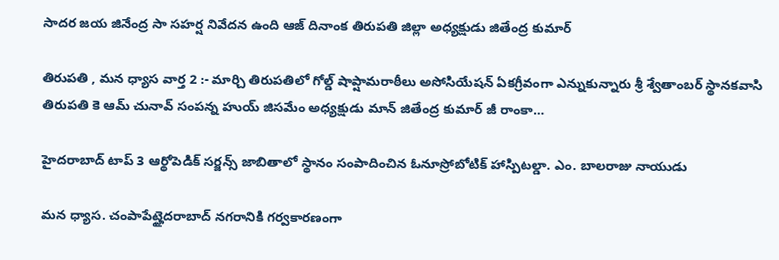సాదర జయ జినేంద్ర సా సహర్ష నివేదన ఉంది ఆజ్ దినాంక తిరుపతి జిల్లా అధ్యక్షుడు జితేంద్ర కుమార్

తిరుపతి , మన ధ్యాస వార్త 2 :- మార్చి తిరుపతిలో గోల్డ్ షాప్షామరాఠీలు అసోసియేషన్ ఏకగ్రీవంగా ఎన్నుకున్నారు శ్రీ శ్వేతాంబర్ స్థానకవాసి తిరుపతి కె ఆమ్ చునావ్ సంపన్న హుయ్ జిసమేం అధ్యక్షుడు మాన్ జితేంద్ర కుమార్ జీ రాంకా…

హైదరాబాద్ టాప్ 3 ఆర్థోపెడిక్ సర్జన్స్ జాబితాలో స్థానం సంపాదించిన ఓనూస్రోబోటిక్ హాస్పిటల్డా. ఎం. బాలరాజు నాయుడు

మన ధ్యాస. చంపాపేట్హైదరాబాద్ నగరానికి గర్వకారణంగా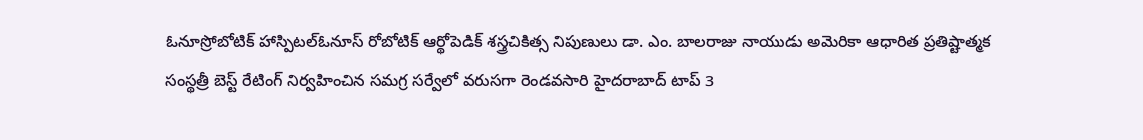ఓనూస్రోబోటిక్ హాస్పిటల్ఓనూస్ రోబోటిక్ ఆర్థోపెడిక్ శస్త్రచికిత్స నిపుణులు డా. ఎం. బాలరాజు నాయుడు అమెరికా ఆధారిత ప్రతిష్టాత్మక సంస్థత్రీ బెస్ట్ రేటింగ్ నిర్వహించిన సమగ్ర సర్వేలో వరుసగా రెండవసారి హైదరాబాద్ టాప్ 3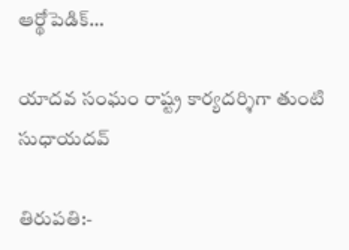ఆర్థోపెడిక్…

యాదవ సంఘం రాష్ట్ర కార్యదర్శిగా తుంటి సుధాయదవ్

తిరుపతి:-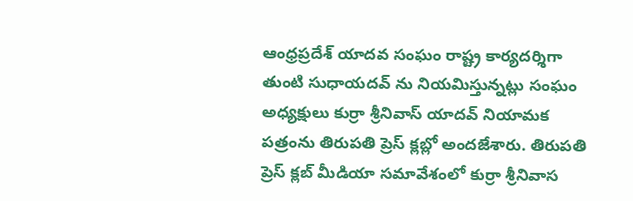ఆంధ్రప్రదేశ్ యాదవ సంఘం రాష్ట్ర కార్యదర్శిగా తుంటి సుధాయదవ్ ను నియమిస్తున్నట్లు సంఘం అధ్యక్షులు కుర్రా శ్రీనివాస్ యాదవ్ నియామక పత్రంను తిరుపతి ప్రెస్ క్లబ్లో అందజేశారు. తిరుపతి ప్రెస్ క్లబ్ మీడియా సమావేశంలో కుర్రా శ్రీనివాస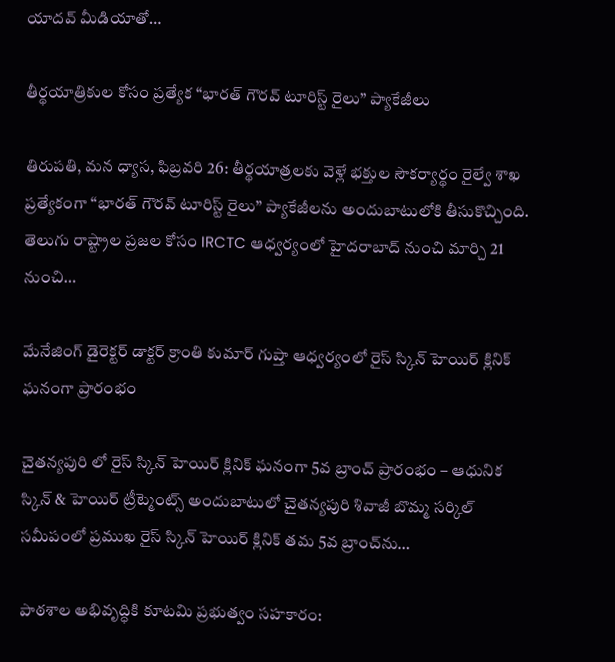యాదవ్ మీడియాతో…

తీర్థయాత్రికుల కోసం ప్రత్యేక “భారత్ గౌరవ్ టూరిస్ట్ రైలు” ప్యాకేజీలు

తిరుపతి, మన ధ్యాస, ఫిబ్రవరి 26: తీర్థయాత్రలకు వెళ్లే భక్తుల సౌకర్యార్థం రైల్వే శాఖ ప్రత్యేకంగా “భారత్ గౌరవ్ టూరిస్ట్ రైలు” ప్యాకేజీలను అందుబాటులోకి తీసుకొచ్చింది. తెలుగు రాష్ట్రాల ప్రజల కోసం IRCTC ఆధ్వర్యంలో హైదరాబాద్ నుంచి మార్చి 21 నుంచి…

మేనేజింగ్ డైరెక్టర్ డాక్టర్ క్రాంతి కుమార్ గుప్తా ఆధ్వర్యంలో రైస్ స్కిన్ హెయిర్ క్లినిక్ ఘనంగా ప్రారంభం

చైతన్యపురి లో రైస్ స్కిన్ హెయిర్ క్లినిక్ ఘనంగా 5వ బ్రాంచ్ ప్రారంభం – ఆధునిక స్కిన్ & హెయిర్ ట్రీట్మెంట్స్ అందుబాటులో చైతన్యపురి శివాజీ బొమ్మ సర్కిల్ సమీపంలో ప్రముఖ రైస్ స్కిన్ హెయిర్ క్లినిక్ తమ 5వ బ్రాంచ్‌ను…

పాఠశాల అభివృద్ధికి కూటమి ప్రభుత్వం సహకారం: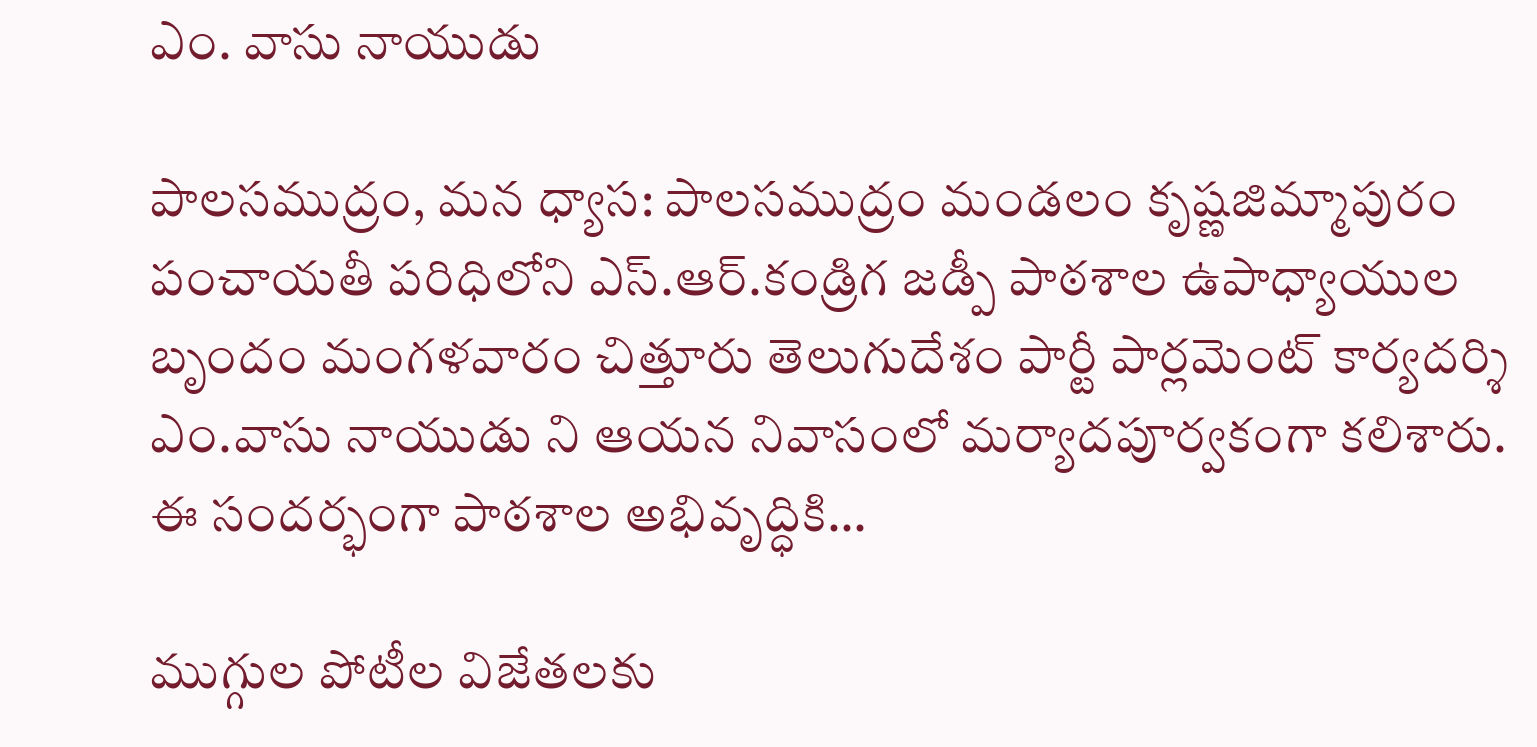ఎం. వాసు నాయుడు

పాలసముద్రం, మన ధ్యాస: పాలసముద్రం మండలం కృష్ణజిమ్మాపురం పంచాయతీ పరిధిలోని ఎస్‌.ఆర్‌.కండ్రిగ జడ్పీ పాఠశాల ఉపాధ్యాయుల బృందం మంగళవారం చిత్తూరు తెలుగుదేశం పార్టీ పార్లమెంట్ కార్యదర్శి ఎం.వాసు నాయుడు ని ఆయన నివాసంలో మర్యాదపూర్వకంగా కలిశారు. ఈ సందర్భంగా పాఠశాల అభివృద్ధికి…

ముగ్గుల పోటీల విజేతలకు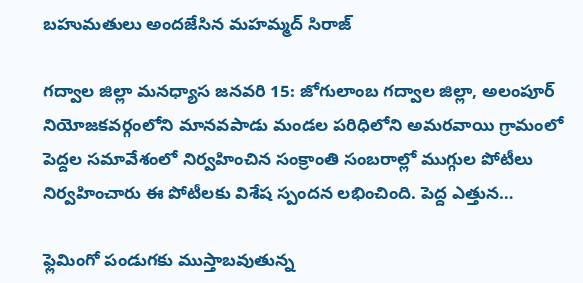బహుమతులు అందజేసిన మహమ్మద్ సిరాజ్

గద్వాల జిల్లా మనధ్యాస జనవరి 15: జోగులాంబ గద్వాల జిల్లా, అలంపూర్ నియోజకవర్గంలోని మానవపాడు మండల పరిధిలోని అమరవాయి గ్రామంలో పెద్దల సమావేశంలో నిర్వహించిన సంక్రాంతి సంబరాల్లో ముగ్గుల పోటీలు నిర్వహించారు ఈ పోటీలకు విశేష స్పందన లభించింది. పెద్ద ఎత్తున…

ఫ్లెమింగో పండుగకు ముస్తాబవుతున్న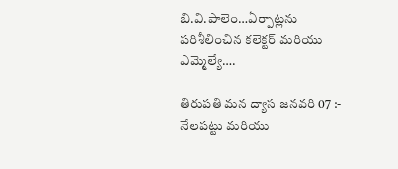బి.వి.పాలెం…ఏర్పాట్లను పరిశీలించిన కలెక్టర్ మరియు ఎమ్మెల్యే….

తిరుపతి మన ద్యాస జనవరి 07 :- నేలపట్టు మరియు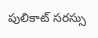పులికాట్ సరస్సు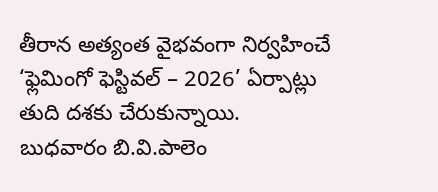తీరాన అత్యంత వైభవంగా నిర్వహించే ‘ఫ్లెమింగో ఫెస్టివల్ – 2026’ ఏర్పాట్లు తుది దశకు చేరుకున్నాయి. బుధవారం బి.వి.పాలెం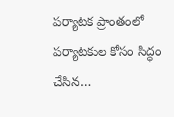పర్యాటక ప్రాంతంలో పర్యాటకుల కోసం సిద్ధం చేసిన…